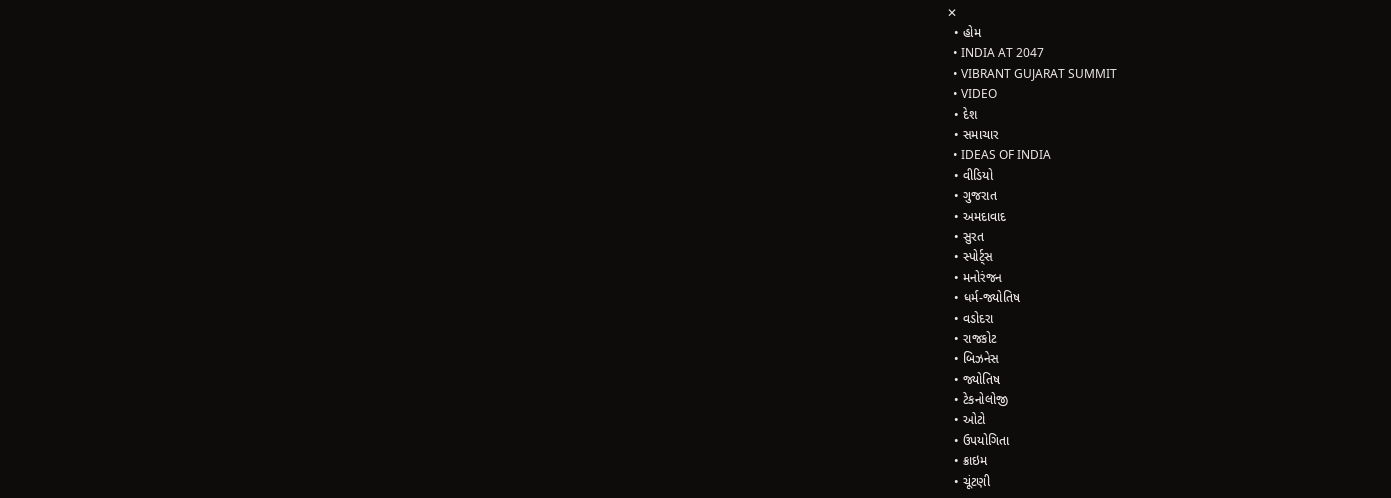✕
  • હોમ
  • INDIA AT 2047
  • VIBRANT GUJARAT SUMMIT
  • VIDEO
  • દેશ
  • સમાચાર
  • IDEAS OF INDIA
  • વીડિયો
  • ગુજરાત
  • અમદાવાદ
  • સુરત
  • સ્પોર્ટ્સ
  • મનોરંજન
  • ધર્મ-જ્યોતિષ
  • વડોદરા
  • રાજકોટ
  • બિઝનેસ
  • જ્યોતિષ
  • ટેકનોલોજી
  • ઓટો
  • ઉપયોગિતા
  • ક્રાઇમ
  • ચૂંટણી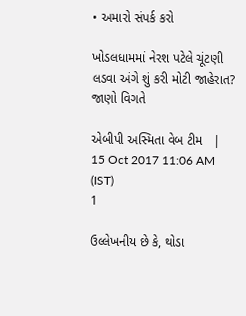• અમારો સંપર્ક કરો

ખોડલધામમાં નેરશ પટેલે ચૂંટણી લડવા અંગે શું કરી મોટી જાહેરાત? જાણો વિગતે

એબીપી અસ્મિતા વેબ ટીમ   |  15 Oct 2017 11:06 AM (IST)
1

ઉલ્લેખનીય છે કે, થોડા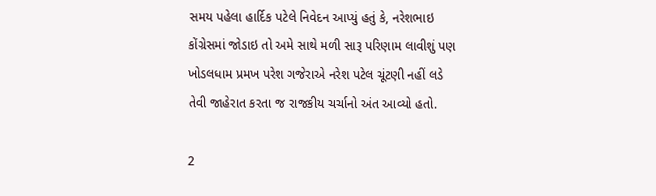સમય પહેલા હાર્દિક પટેલે નિવેદન આપ્યું હતું કે, નરેશભાઇ કોંગ્રેસમાં જોડાઇ તો અમે સાથે મળી સારૂ પરિણામ લાવીશું પણ ખોડલધામ પ્રમખ પરેશ ગજેરાએ નરેશ પટેલ ચૂંટણી નહીં લડે તેવી જાહેરાત કરતા જ રાજકીય ચર્ચાનો અંત આવ્યો હતો.

2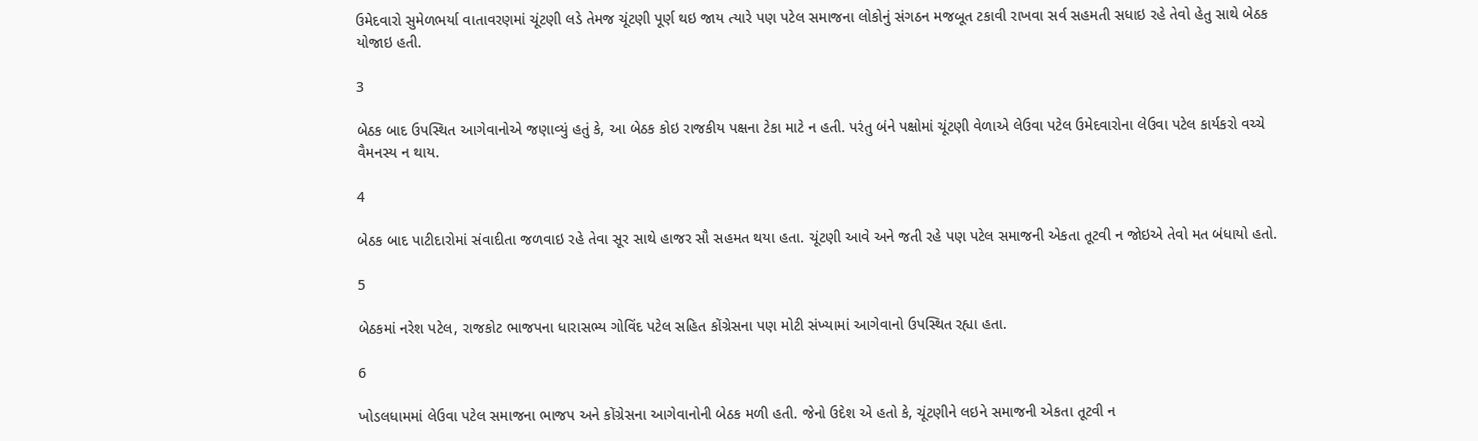ઉમેદવારો સુમેળભર્યા વાતાવરણમાં ચૂંટણી લડે તેમજ ચૂંટણી પૂર્ણ થઇ જાય ત્યારે પણ પટેલ સમાજના લોકોનું સંગઠન મજબૂત ટકાવી રાખવા સર્વ સહમતી સધાઇ રહે તેવો હેતુ સાથે બેઠક યોજાઇ હતી.

3

બેઠક બાદ ઉપસ્થિત આગેવાનોએ જણાવ્યું હતું કે, આ બેઠક કોઇ રાજકીય પક્ષના ટેકા માટે ન હતી. પરંતુ બંને પક્ષોમાં ચૂંટણી વેળાએ લેઉવા પટેલ ઉમેદવારોના લેઉવા પટેલ કાર્યકરો વચ્ચે વૈમનસ્ય ન થાય.

4

બેઠક બાદ પાટીદારોમાં સંવાદીતા જળવાઇ રહે તેવા સૂર સાથે હાજર સૌ સહમત થયા હતા. ચૂંટણી આવે અને જતી રહે પણ પટેલ સમાજની એકતા તૂટવી ન જોઇએ તેવો મત બંધાયો હતો.

5

બેઠકમાં નરેશ પટેલ, રાજકોટ ભાજપના ધારાસભ્ય ગોવિંદ પટેલ સહિત કોંગ્રેસના પણ મોટી સંખ્યામાં આગેવાનો ઉપસ્થિત રહ્યા હતા.

6

ખોડલધામમાં લેઉવા પટેલ સમાજના ભાજપ અને કોંગ્રેસના આગેવાનોની બેઠક મળી હતી. જેનો ઉદેશ એ હતો કે, ચૂંટણીને લઇને સમાજની એકતા તૂટવી ન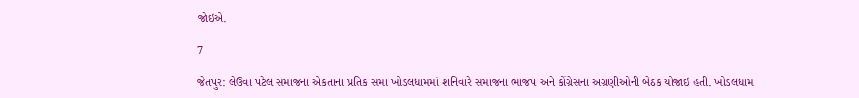જોઇએ.

7

જેતપુર: લેઉવા પટેલ સમાજના એકતાના પ્રતિક સમા ખોડલધામમાં શનિવારે સમાજના ભાજપ અને કોંગ્રેસના અગ્રણીઓની બેઠક યોજાઇ હતી. ખોડલધામ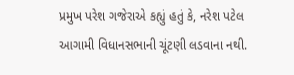પ્રમુખ પરેશ ગજેરાએ કહ્યું હતું કે, નરેશ પટેલ આગામી વિધાનસભાની ચૂંટણી લડવાના નથી.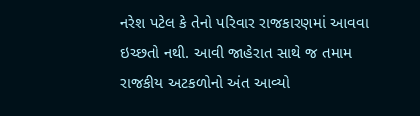નરેશ પટેલ કે તેનો પરિવાર રાજકારણમાં આવવા ઇચ્છતો નથી. આવી જાહેરાત સાથે જ તમામ રાજકીય અટકળોનો અંત આવ્યો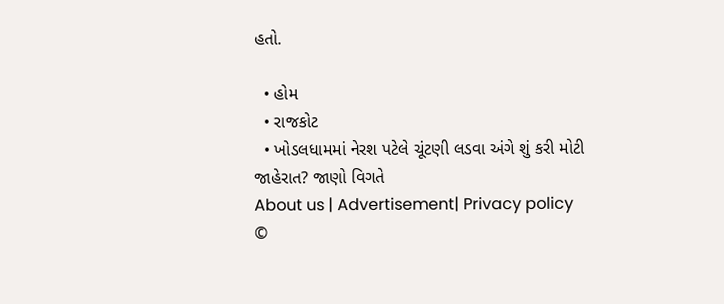હતો.

  • હોમ
  • રાજકોટ
  • ખોડલધામમાં નેરશ પટેલે ચૂંટણી લડવા અંગે શું કરી મોટી જાહેરાત? જાણો વિગતે
About us | Advertisement| Privacy policy
©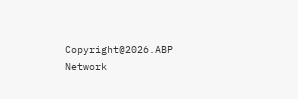Copyright@2026.ABP Network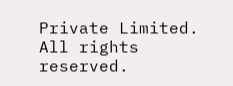Private Limited. All rights reserved.